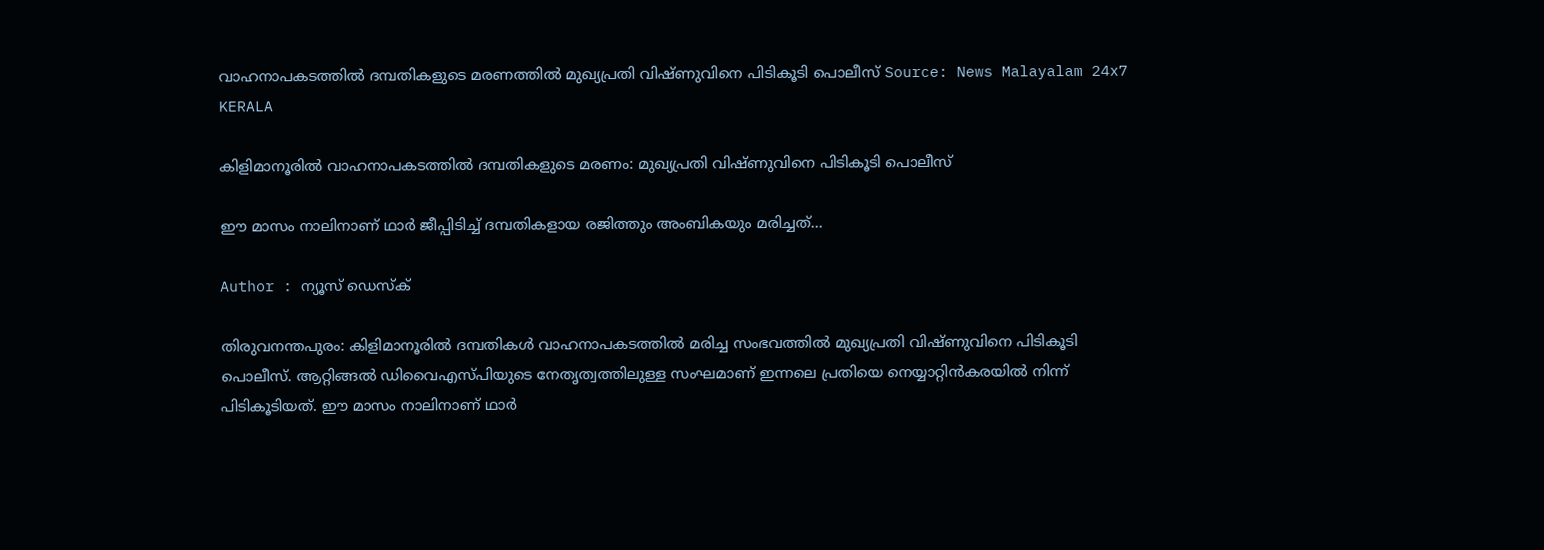വാഹനാപകടത്തിൽ ദമ്പതികളുടെ മരണത്തിൽ മുഖ്യപ്രതി വിഷ്ണുവിനെ പിടികൂടി പൊലീസ് Source: News Malayalam 24x7
KERALA

കിളിമാനൂരിൽ വാഹനാപകടത്തിൽ ദമ്പതികളുടെ മരണം: മുഖ്യപ്രതി വിഷ്ണുവിനെ പിടികൂടി പൊലീസ്

ഈ മാസം നാലിനാണ് ഥാർ ജീപ്പിടിച്ച് ദമ്പതികളായ രജിത്തും അംബികയും മരിച്ചത്...

Author : ന്യൂസ് ഡെസ്ക്

തിരുവനന്തപുരം: കിളിമാനൂരിൽ ദമ്പതികൾ വാഹനാപകടത്തിൽ മരിച്ച സംഭവത്തിൽ മുഖ്യപ്രതി വിഷ്ണുവിനെ പിടികൂടി പൊലീസ്. ആറ്റിങ്ങൽ ഡിവൈഎസ്പിയുടെ നേതൃത്വത്തിലുള്ള സംഘമാണ് ഇന്നലെ പ്രതിയെ നെയ്യാറ്റിൻകരയിൽ നിന്ന് പിടികൂടിയത്. ഈ മാസം നാലിനാണ് ഥാർ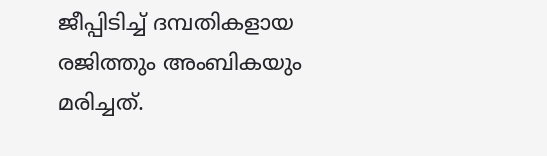ജീപ്പിടിച്ച് ദമ്പതികളായ രജിത്തും അംബികയും മരിച്ചത്.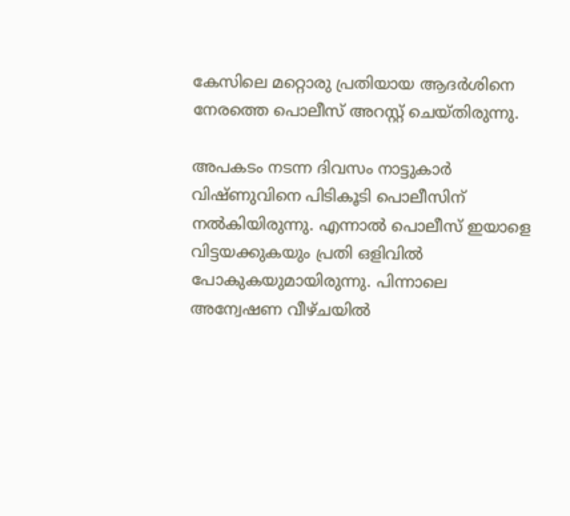കേസിലെ മറ്റൊരു പ്രതിയായ ആദർശിനെ നേരത്തെ പൊലീസ് അറസ്റ്റ് ചെയ്തിരുന്നു.

അപകടം നടന്ന ദിവസം നാട്ടുകാർ വിഷ്ണുവിനെ പിടികൂടി പൊലീസിന് നൽകിയിരുന്നു. എന്നാൽ പൊലീസ് ഇയാളെ വിട്ടയക്കുകയും പ്രതി ഒളിവിൽ പോകുകയുമായിരുന്നു. പിന്നാലെ അന്വേഷണ വീഴ്ചയിൽ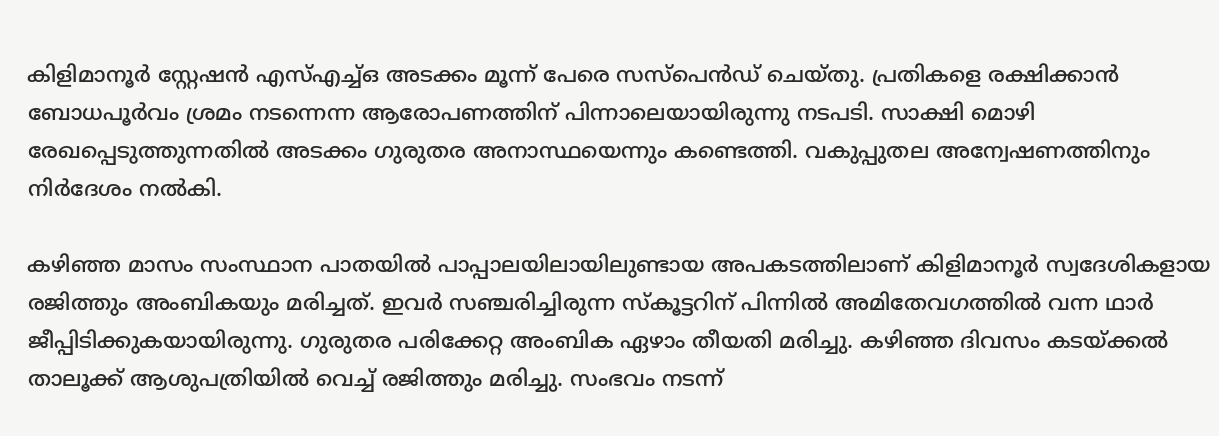കിളിമാനൂർ സ്റ്റേഷൻ എസ്എച്ച്ഒ അടക്കം മൂന്ന് പേരെ സസ്പെൻഡ് ചെയ്തു. പ്രതികളെ രക്ഷിക്കാൻ ബോധപൂർവം ശ്രമം നടന്നെന്ന ആരോപണത്തിന് പിന്നാലെയായിരുന്നു നടപടി. സാക്ഷി മൊഴി രേഖപ്പെടുത്തുന്നതിൽ അടക്കം ഗുരുതര അനാസ്ഥയെന്നും കണ്ടെത്തി. വകുപ്പുതല അന്വേഷണത്തിനും നിർദേശം നൽകി.

കഴിഞ്ഞ മാസം സംസ്ഥാന പാതയിൽ പാപ്പാലയിലായിലുണ്ടായ അപകടത്തിലാണ് കിളിമാനൂര്‍ സ്വദേശികളായ രജിത്തും അംബികയും മരിച്ചത്. ഇവർ സഞ്ചരിച്ചിരുന്ന സ്കൂട്ടറിന് പിന്നിൽ അമിതേവഗത്തിൽ വന്ന ഥാർ ജീപ്പിടിക്കുകയായിരുന്നു. ഗുരുതര പരിക്കേറ്റ അംബിക ഏഴാം തീയതി മരിച്ചു. കഴിഞ്ഞ ദിവസം കടയ്ക്കൽ താലൂക്ക് ആശുപത്രിയിൽ വെച്ച് രജിത്തും മരിച്ചു. സംഭവം നടന്ന്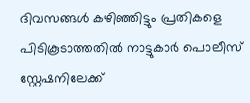ദിവസങ്ങള്‍ കഴിഞ്ഞിട്ടും പ്രതികളെ പിടികൂടാത്തതിൽ നാട്ടുകാര്‍ പൊലീസ് സ്റ്റേഷനിലേക്ക്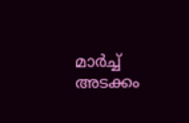മാര്‍ച്ച് അടക്കം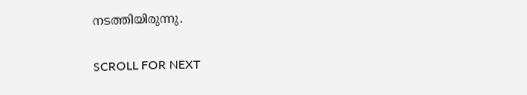നടത്തിയിരുന്നു.

SCROLL FOR NEXT